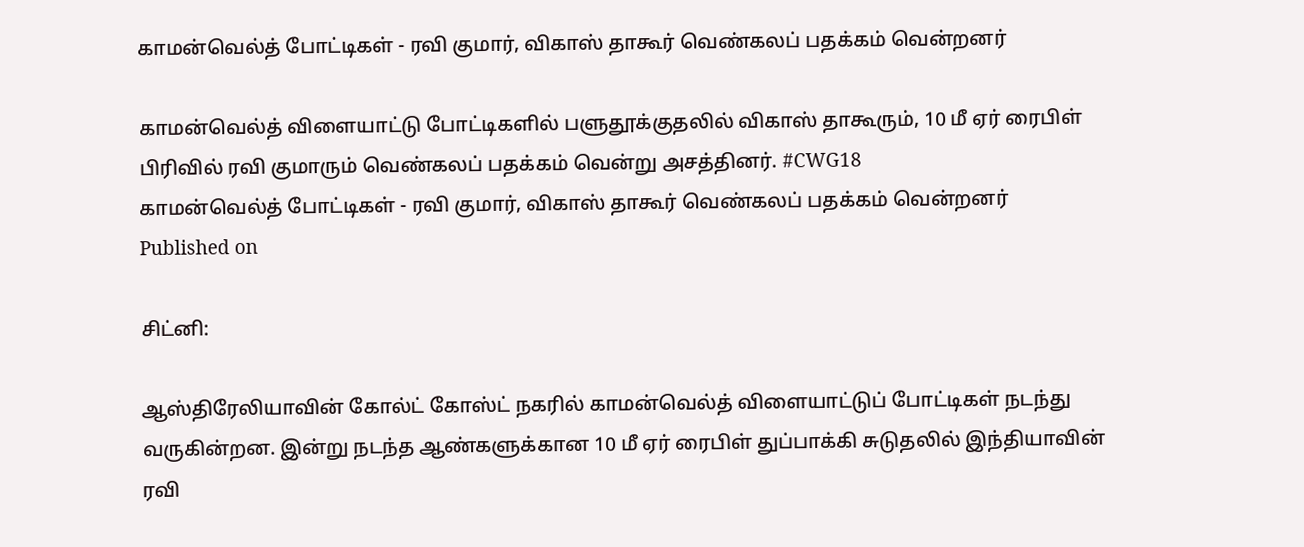காமன்வெல்த் போட்டிகள் - ரவி குமார், விகாஸ் தாகூர் வெண்கலப் பதக்கம் வென்றனர்

காமன்வெல்த் விளையாட்டு போட்டிகளில் பளுதூக்குதலில் விகாஸ் தாகூரும், 10 மீ ஏர் ரைபிள் பிரிவில் ரவி குமாரும் வெண்கலப் பதக்கம் வென்று அசத்தினர். #CWG18
காமன்வெல்த் போட்டிகள் - ரவி குமார், விகாஸ் தாகூர் வெண்கலப் பதக்கம் வென்றனர்
Published on

சிட்னி:

ஆஸ்திரேலியாவின் கோல்ட் கோஸ்ட் நகரில் காமன்வெல்த் விளையாட்டுப் போட்டிகள் நடந்து வருகின்றன. இன்று நடந்த ஆண்களுக்கான 10 மீ ஏர் ரைபிள் துப்பாக்கி சுடுதலில் இந்தியாவின் ரவி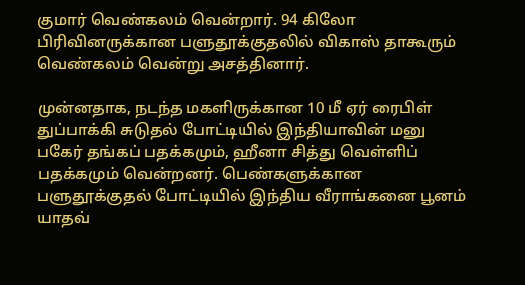குமார் வெண்கலம் வென்றார். 94 கிலோ பிரிவினருக்கான பளுதூக்குதலில் விகாஸ் தாகூரும் வெண்கலம் வென்று அசத்தினார்.

முன்னதாக, நடந்த மகளிருக்கான 10 மீ ஏர் ரைபிள் துப்பாக்கி சுடுதல் போட்டியில் இந்தியாவின் மனு பகேர் தங்கப் பதக்கமும், ஹீனா சித்து வெள்ளிப் பதக்கமும் வென்றனர். பெண்களுக்கான பளுதூக்குதல் போட்டியில் இந்திய வீராங்கனை பூனம் யாதவ்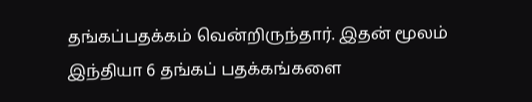தங்கப்பதக்கம் வென்றிருந்தார். இதன் மூலம் இந்தியா 6 தங்கப் பதக்கங்களை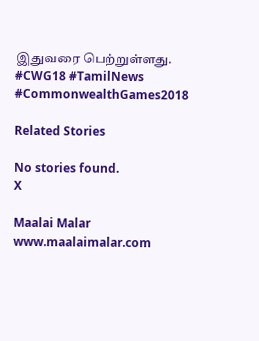இதுவரை பெற்றுள்ளது. #CWG18 #TamilNews #CommonwealthGames2018

Related Stories

No stories found.
X

Maalai Malar
www.maalaimalar.com